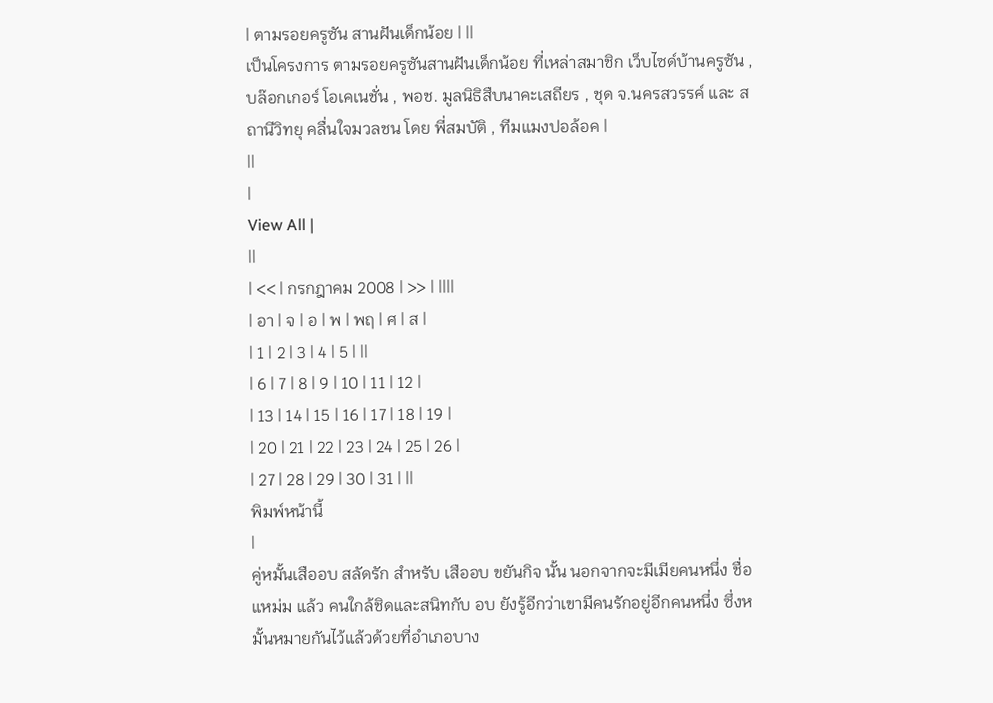| ตามรอยครูซัน สานฝันเด็กน้อย | ||
เป็นโครงการ ตามรอยครูซันสานฝันเด็กน้อย ที่เหล่าสมาชิก เว็บไซด์บ้านครูซัน , บล๊อกเกอร์ โอเคเนชั่น , พอช. มูลนิธิสืบนาคะเสถียร , ชุด จ.นครสวรรค์ และ สถานีวิทยุ คลื่นใจมวลชน โดย พี่สมบัติ , ทีมแมงปอล้อค |
||
|
View All |
||
| << | กรกฎาคม 2008 | >> | ||||
| อา | จ | อ | พ | พฤ | ศ | ส |
| 1 | 2 | 3 | 4 | 5 | ||
| 6 | 7 | 8 | 9 | 10 | 11 | 12 |
| 13 | 14 | 15 | 16 | 17 | 18 | 19 |
| 20 | 21 | 22 | 23 | 24 | 25 | 26 |
| 27 | 28 | 29 | 30 | 31 | ||
พิมพ์หน้านี้
|
คู่หมั้นเสืออบ สลัดรัก สำหรับ เสืออบ ขยันกิจ นั้น นอกจากจะมีเมียคนหนึ่ง ชื่อ แหม่ม แล้ว คนใกล้ชิดและสนิทกับ อบ ยังรู้อีกว่าเขามีคนรักอยู่อีกคนหนึ่ง ซึ่งหมั้นหมายกันไว้แล้วด้วยที่อำเภอบาง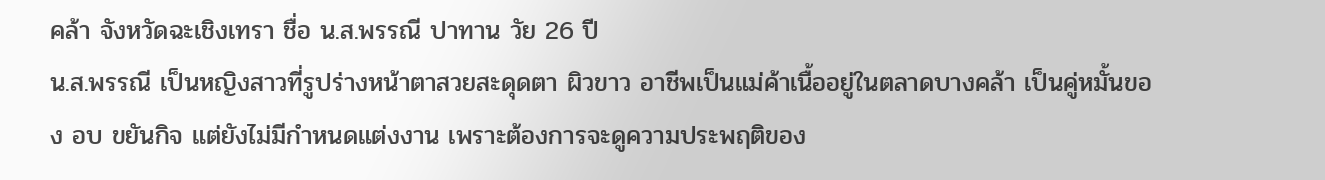คล้า จังหวัดฉะเชิงเทรา ชื่อ น.ส.พรรณี ปาทาน วัย 26 ปี
น.ส.พรรณี เป็นหญิงสาวที่รูปร่างหน้าตาสวยสะดุดตา ผิวขาว อาชีพเป็นแม่ค้าเนื้ออยู่ในตลาดบางคล้า เป็นคู่หมั้นของ อบ ขยันกิจ แต่ยังไม่มีกำหนดแต่งงาน เพราะต้องการจะดูความประพฤติของ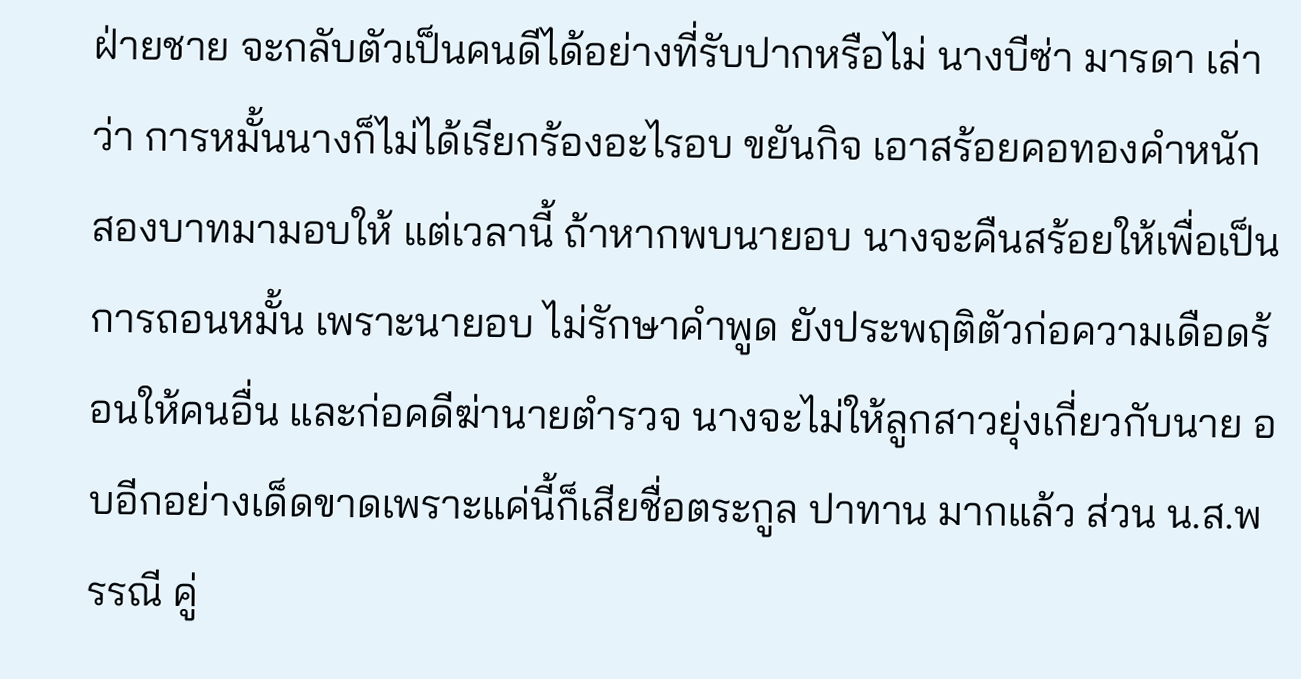ฝ่ายชาย จะกลับตัวเป็นคนดีได้อย่างที่รับปากหรือไม่ นางบีซ่า มารดา เล่าว่า การหมั้นนางก็ไม่ได้เรียกร้องอะไรอบ ขยันกิจ เอาสร้อยคอทองคำหนัก สองบาทมามอบให้ แต่เวลานี้ ถ้าหากพบนายอบ นางจะคืนสร้อยให้เพื่อเป็นการถอนหมั้น เพราะนายอบ ไม่รักษาคำพูด ยังประพฤติตัวก่อความเดือดร้อนให้คนอื่น และก่อคดีฆ่านายตำรวจ นางจะไม่ให้ลูกสาวยุ่งเกี่ยวกับนาย อบอีกอย่างเด็ดขาดเพราะแค่นี้ก็เสียชื่อตระกูล ปาทาน มากแล้ว ส่วน น.ส.พรรณี คู่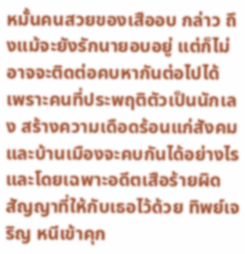หมั้นคนสวยของเสืออบ กล่าว ถึงแม้จะยังรักนายอบอยู่ แต่ก็ไม่อาจจะติดต่อคบหากันต่อไปได้ เพราะคนที่ประพฤติตัวเป็นนักเลง สร้างความเดือดร้อนแก่สังคมและบ้านเมืองจะคบกันได้อย่างไร และโดยเฉพาะอดีตเสือร้ายผิดสัญญาที่ให้กับเธอไว้ด้วย ทิพย์เจริญ หนีเข้าคุก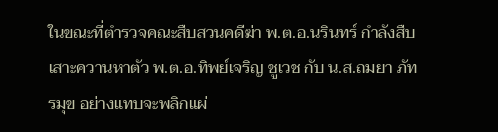ในขณะที่ตำรวจคณะสืบสวนคดีฆ่า พ.ต.อ.นรินทร์ กำลังสืบเสาะควานหาตัว พ.ต.อ.ทิพย์เจริญ ชูเวช กับ น.ส.ถมยา ภัทรมุข อย่างแทบจะพลิกแผ่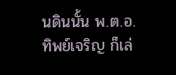นดินนั้น พ.ต.อ.ทิพย์เจริญ ก็เล่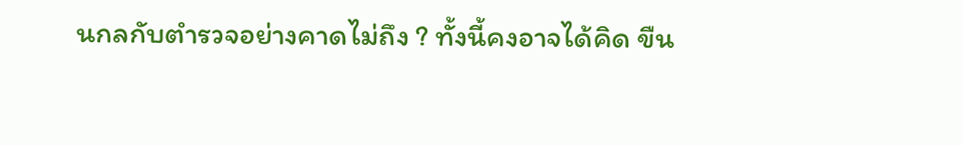นกลกับตำรวจอย่างคาดไม่ถึง ? ทั้งนี้คงอาจได้คิด ขืน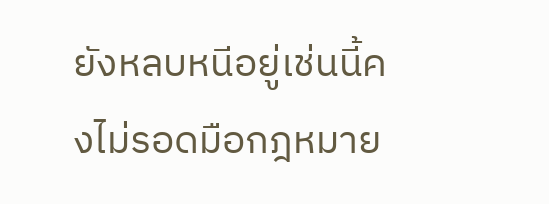ยังหลบหนีอยู่เช่นนี้คงไม่รอดมือกฎหมาย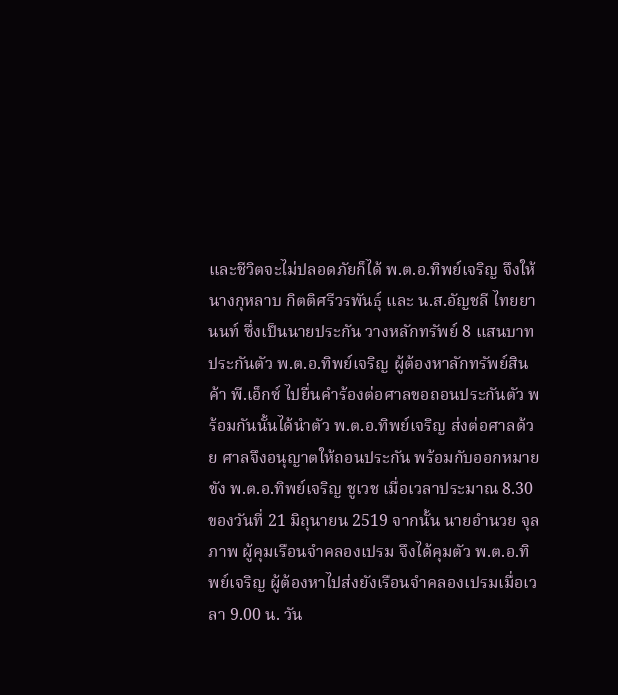และชีวิตจะไม่ปลอดภัยก็ได้ พ.ต.อ.ทิพย์เจริญ จึงให้นางกุหลาบ กิตติศรีวรพันธุ์ และ น.ส.อัญชลี ไทยยานนท์ ซึ่งเป็นนายประกัน วางหลักทรัพย์ 8 แสนบาท ประกันตัว พ.ต.อ.ทิพย์เจริญ ผู้ต้องหาลักทรัพย์สินค้า พี.เอ็กซ์ ไปยื่นคำร้องต่อศาลขอถอนประกันตัว พร้อมกันนั้นได้นำตัว พ.ต.อ.ทิพย์เจริญ ส่งต่อศาลด้วย ศาลจึงอนุญาตให้ถอนประกัน พร้อมกับออกหมายขัง พ.ต.อ.ทิพย์เจริญ ชูเวช เมื่อเวลาประมาณ 8.30 ของวันที่ 21 มิถุนายน 2519 จากนั้น นายอำนวย จุลภาพ ผู้คุมเรือนจำคลองเปรม จึงได้คุมตัว พ.ต.อ.ทิพย์เจริญ ผู้ต้องหาไปส่งยังเรือนจำคลองเปรมเมื่อเวลา 9.00 น. วัน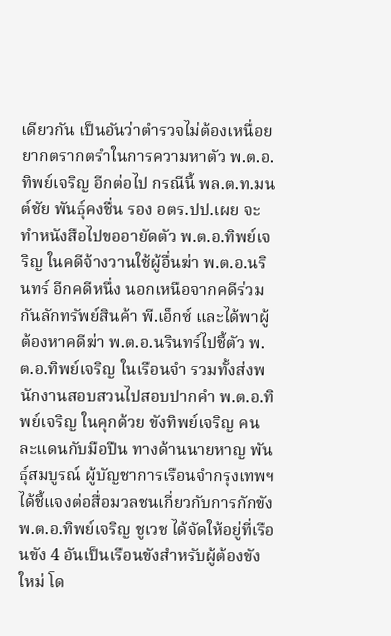เดียวกัน เป็นอันว่าตำรวจไม่ต้องเหนื่อยยากตรากตรำในการความหาตัว พ.ต.อ.ทิพย์เจริญ อีกต่อไป กรณีนี้ พล.ต.ท.มนต์ชัย พันธุ์คงชื่น รอง อตร.ปป.เผย จะทำหนังสือไปขออายัดตัว พ.ต.อ.ทิพย์เจริญ ในคดีจ้างวานใช้ผู้อื่นฆ่า พ.ต.อ.นรินทร์ อีกคดีหนึ่ง นอกเหนือจากคดีร่วมกันลักทรัพย์สินค้า พี.เอ็กซ์ และได้พาผู้ต้องหาคดีฆ่า พ.ต.อ.นรินทร์ไปชี้ตัว พ.ต.อ.ทิพย์เจริญ ในเรือนจำ รวมทั้งส่งพนักงานสอบสวนไปสอบปากคำ พ.ต.อ.ทิพย์เจริญ ในคุกด้วย ขังทิพย์เจริญ คนละแดนกับมือปืน ทางด้านนายหาญ พันธุ์สมบูรณ์ ผู้บัญชาการเรือนจำกรุงเทพฯ ได้ชี้แจงต่อสื่อมวลชนเกี่ยวกับการกักขัง พ.ต.อ.ทิพย์เจริญ ชูเวช ได้จัดให้อยู่ที่เรือนขัง 4 อันเป็นเรือนขังสำหรับผู้ต้องขังใหม่ โด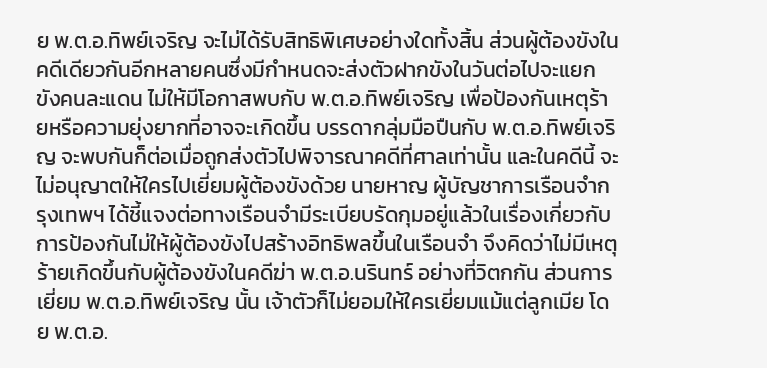ย พ.ต.อ.ทิพย์เจริญ จะไม่ได้รับสิทธิพิเศษอย่างใดทั้งสิ้น ส่วนผู้ต้องขังในคดีเดียวกันอีกหลายคนซึ่งมีกำหนดจะส่งตัวฝากขังในวันต่อไปจะแยกขังคนละแดน ไม่ให้มีโอกาสพบกับ พ.ต.อ.ทิพย์เจริญ เพื่อป้องกันเหตุร้ายหรือความยุ่งยากที่อาจจะเกิดขึ้น บรรดากลุ่มมือปืนกับ พ.ต.อ.ทิพย์เจริญ จะพบกันก็ต่อเมื่อถูกส่งตัวไปพิจารณาคดีที่ศาลเท่านั้น และในคดีนี้ จะไม่อนุญาตให้ใครไปเยี่ยมผู้ต้องขังด้วย นายหาญ ผู้บัญชาการเรือนจำกรุงเทพฯ ได้ชี้แจงต่อทางเรือนจำมีระเบียบรัดกุมอยู่แล้วในเรื่องเกี่ยวกับการป้องกันไม่ให้ผู้ต้องขังไปสร้างอิทธิพลขึ้นในเรือนจำ จึงคิดว่าไม่มีเหตุร้ายเกิดขึ้นกับผู้ต้องขังในคดีฆ่า พ.ต.อ.นรินทร์ อย่างที่วิตกกัน ส่วนการเยี่ยม พ.ต.อ.ทิพย์เจริญ นั้น เจ้าตัวก็ไม่ยอมให้ใครเยี่ยมแม้แต่ลูกเมีย โดย พ.ต.อ.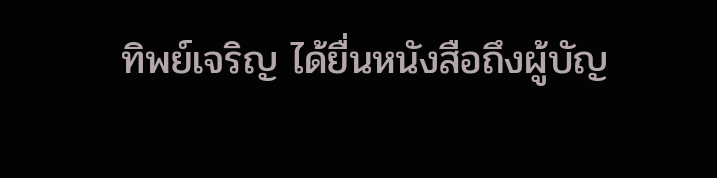ทิพย์เจริญ ได้ยื่นหนังสือถึงผู้บัญ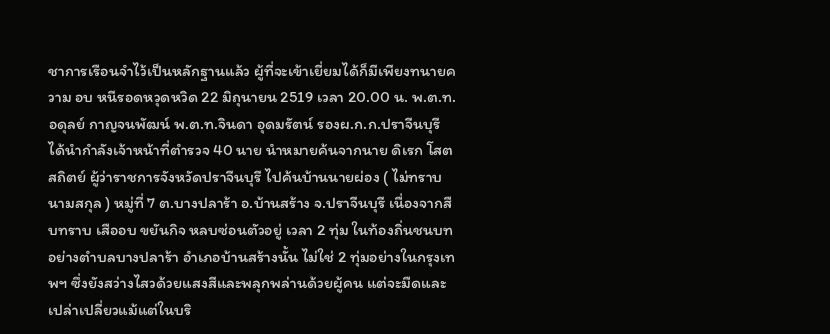ชาการเรือนจำไว้เป็นหลักฐานแล้ว ผู้ที่จะเข้าเยี่ยมได้ก็มีเพียงทนายความ อบ หนีรอดหวุดหวิด 22 มิถุนายน 2519 เวลา 20.00 น. พ.ต.ท.อดุลย์ กาญจนพัฒน์ พ.ต.ท.จินดา อุดมรัตน์ รองผ.ก.ก.ปราจีนบุรี ได้นำกำลังเจ้าหน้าที่ตำรวจ 40 นาย นำหมายค้นจากนาย ดิเรก โสตสถิตย์ ผู้ว่าราชการจังหวัดปราจีนบุรี ไปค้นบ้านนายผ่อง ( ไม่ทราบนามสกุล ) หมู่ที่ 7 ต.บางปลาร้า อ.บ้านสร้าง จ.ปราจีนบุรี เนื่องจากสืบทราบ เสืออบ ขยันกิจ หลบซ่อนตัวอยู่ เวลา 2 ทุ่ม ในท้องถิ่นชนบท อย่างตำบลบางปลาร้า อำเภอบ้านสร้างนั้น ไม่ใช่ 2 ทุ่มอย่างในกรุงเทพฯ ซึ่งยังสว่างไสวด้วยแสงสีและพลุกพล่านด้วยผู้คน แต่จะมืดและเปล่าเปลี่ยวแม้แต่ในบริ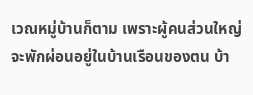เวณหมู่บ้านก็ตาม เพราะผู้คนส่วนใหญ่จะพักผ่อนอยู่ในบ้านเรือนของตน บ้า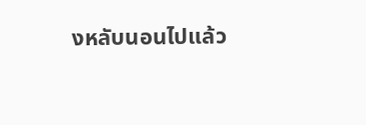งหลับนอนไปแล้ว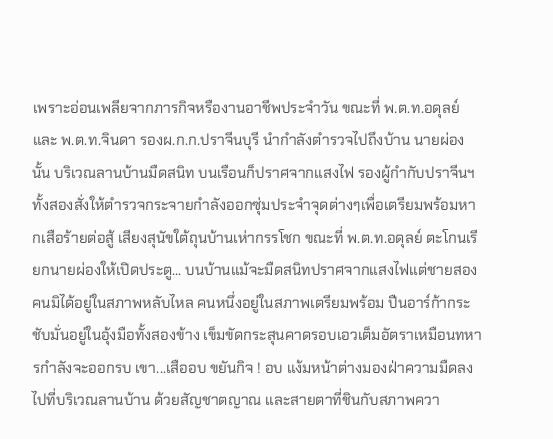เพราะอ่อนเพลียจากภารกิจหรืองานอาชีพประจำวัน ขณะที่ พ.ต.ท.อดุลย์ และ พ.ต.ท.จินดา รองผ.ก.ก.ปราจีนบุรี นำกำลังตำรวจไปถึงบ้าน นายผ่องนั้น บริเวณลานบ้านมืดสนิท บนเรือนก็ปราศจากแสงไฟ รองผู้กำกับปราจีนฯ ทั้งสองสั่งให้ตำรวจกระจายกำลังออกซุ่มประจำจุดต่างๆเพื่อเตรียมพร้อมหากเสือร้ายต่อสู้ เสียงสุนัขใต้ถุนบ้านเห่ากรรโชก ขณะที่ พ.ต.ท.อดุลย์ ตะโกนเรียกนายผ่องให้เปิดประตู... บนบ้านแม้จะมืดสนิทปราศจากแสงไฟแต่ชายสองคนมิได้อยู่ในสภาพหลับไหล คนหนึ่งอยู่ในสภาพเตรียมพร้อม ปืนอาร์ก้ากระชับมั่นอยู่ในอุ้งมือทั้งสองข้าง เข็มขัดกระสุนคาดรอบเอวเต็มอัตราเหมือนทหารกำลังจะออกรบ เขา...เสืออบ ขยันกิจ ! อบ แง้มหน้าต่างมองฝ่าความมืดลงไปที่บริเวณลานบ้าน ด้วยสัญชาตญาณ และสายตาที่ชินกับสภาพควา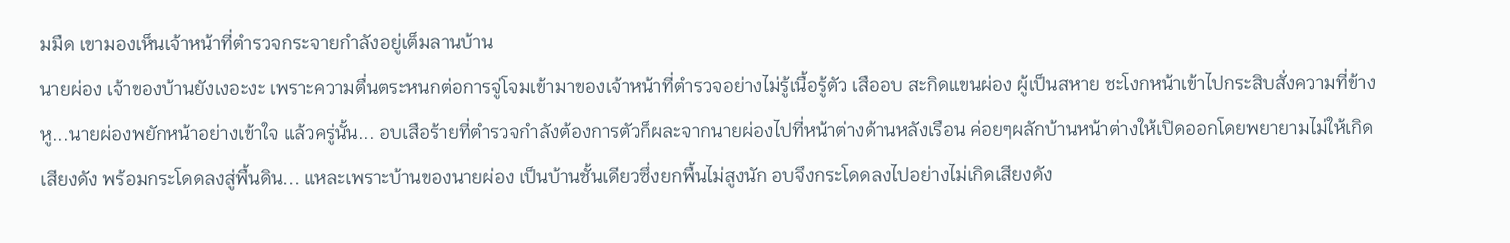มมืด เขามองเห็นเจ้าหน้าที่ตำรวจกระจายกำลังอยู่เต็มลานบ้าน
นายผ่อง เจ้าของบ้านยังเงอะงะ เพราะความตื่นตระหนกต่อการจู่โจมเข้ามาของเจ้าหน้าที่ตำรวจอย่างไม่รู้เนื้อรู้ตัว เสืออบ สะกิดแขนผ่อง ผู้เป็นสหาย ชะโงกหน้าเข้าไปกระสิบสั่งความที่ข้างหู...นายผ่องพยักหน้าอย่างเข้าใจ แล้วครู่นั้น... อบเสือร้ายที่ตำรวจกำลังต้องการตัวก็ผละจากนายผ่องไปที่หน้าต่างด้านหลังเรือน ค่อยๆผลักบ้านหน้าต่างให้เปิดออกโดยพยายามไม่ให้เกิดเสียงดัง พร้อมกระโดดลงสู่พื้นดิน... แหละเพราะบ้านของนายผ่อง เป็นบ้านชั้นเดียวซึ่งยกพื้นไม่สูงนัก อบจึงกระโดดลงไปอย่างไม่เกิดเสียงดัง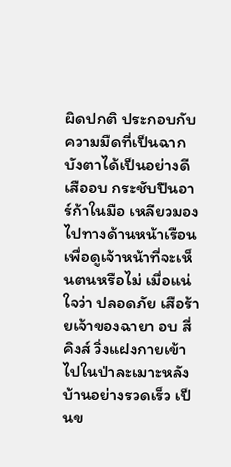ผิดปกติ ประกอบกับความมืดที่เป็นฉากบังตาได้เป็นอย่างดี เสืออบ กระชับปืนอาร์ก้าในมือ เหลียวมองไปทางด้านหน้าเรือนเพื่อดูเจ้าหน้าที่จะเห็นตนหรือไม่ เมื่อแน่ใจว่า ปลอดภัย เสือร้ายเจ้าของฉายา อบ สี่คิงส์ วิ่งแฝงกายเข้าไปในป่าละเมาะหลังบ้านอย่างรวดเร็ว เป็นข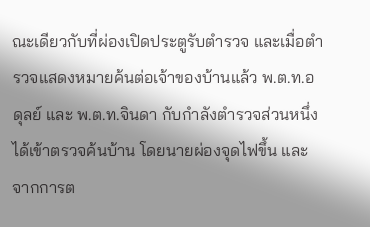ณะเดียวกับที่ผ่องเปิดประตูรับตำรวจ และเมื่อตำรวจแสดงหมายค้นต่อเจ้าของบ้านแล้ว พ.ต.ท.อดุลย์ และ พ.ต.ท.จินดา กับกำลังตำรวจส่วนหนึ่งได้เข้าตรวจค้นบ้าน โดยนายผ่องจุดไฟขึ้น และจากการต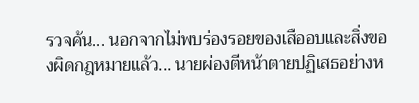รวจค้น... นอกจากไม่พบร่องรอยของเสืออบและสิ่งของผิดกฎหมายแล้ว... นายผ่องตีหน้าตายปฏิเสธอย่างห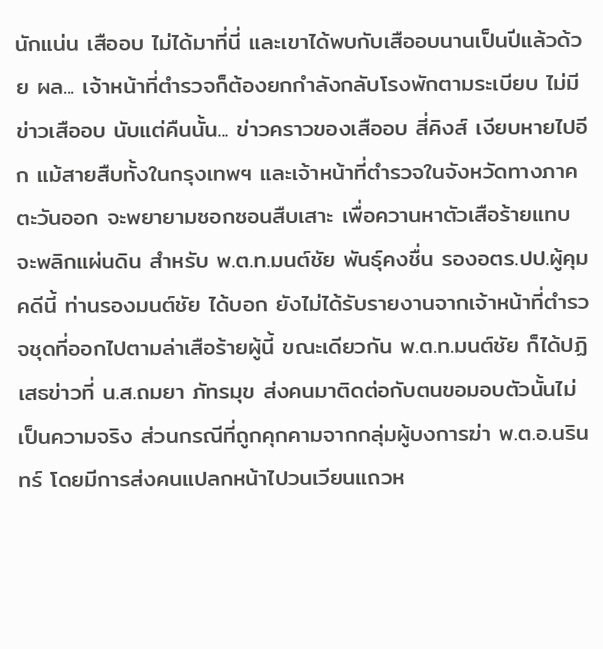นักแน่น เสืออบ ไม่ได้มาที่นี่ และเขาได้พบกับเสืออบนานเป็นปีแล้วด้วย ผล... เจ้าหน้าที่ตำรวจก็ต้องยกกำลังกลับโรงพักตามระเบียบ ไม่มีข่าวเสืออบ นับแต่คืนนั้น... ข่าวคราวของเสืออบ สี่คิงส์ เงียบหายไปอีก แม้สายสืบทั้งในกรุงเทพฯ และเจ้าหน้าที่ตำรวจในจังหวัดทางภาคตะวันออก จะพยายามซอกซอนสืบเสาะ เพื่อควานหาตัวเสือร้ายแทบจะพลิกแผ่นดิน สำหรับ พ.ต.ท.มนต์ชัย พันธุ์คงชื่น รองอตร.ปป.ผู้คุมคดีนี้ ท่านรองมนต์ชัย ได้บอก ยังไม่ได้รับรายงานจากเจ้าหน้าที่ตำรวจชุดที่ออกไปตามล่าเสือร้ายผู้นี้ ขณะเดียวกัน พ.ต.ท.มนต์ชัย ก็ได้ปฏิเสธข่าวที่ น.ส.ถมยา ภัทรมุข ส่งคนมาติดต่อกับตนขอมอบตัวนั้นไม่เป็นความจริง ส่วนกรณีที่ถูกคุกคามจากกลุ่มผู้บงการฆ่า พ.ต.อ.นรินทร์ โดยมีการส่งคนแปลกหน้าไปวนเวียนแถวห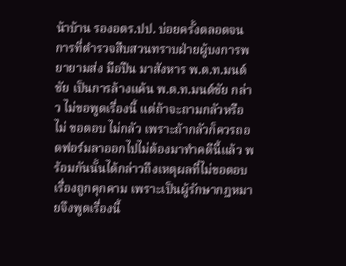น้าบ้าน รองอตร.ปป. บ่อยครั้งตลอดจนการที่ตำรวจสืบสวนทราบฝ่ายผู้บงการพยายามส่ง มือปืน มาสังหาร พ.ต.ท.มนต์ชัย เป็นการล้างแค้น พ.ต.ท.มนต์ชัย กล่าว ไม่ขอพูดเรื่องนี้ แต่ถ้าจะถามกลัวหรือไม่ ขอตอบ ไม่กลัว เพราะถ้ากลัวก็ควรถอดฟอร์มลาออกไปไม่ต้องมาทำคดีนี้แล้ว พร้อมกันนั้นได้กล่าวถึงเหตุผลที่ไม่ขอตอบเรื่องถูกคุกคาม เพราะเป็นผู้รักษากฎหมายจึงพูดเรื่องนี้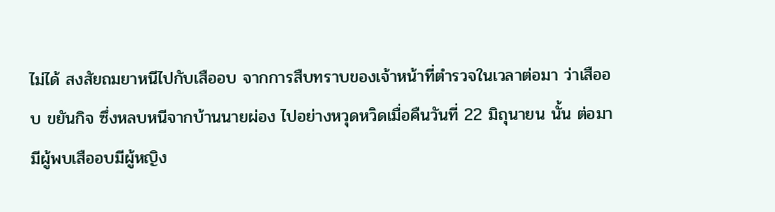ไม่ได้ สงสัยถมยาหนีไปกับเสืออบ จากการสืบทราบของเจ้าหน้าที่ตำรวจในเวลาต่อมา ว่าเสืออบ ขยันกิจ ซึ่งหลบหนีจากบ้านนายผ่อง ไปอย่างหวุดหวิดเมื่อคืนวันที่ 22 มิถุนายน นั้น ต่อมา มีผู้พบเสืออบมีผู้หญิง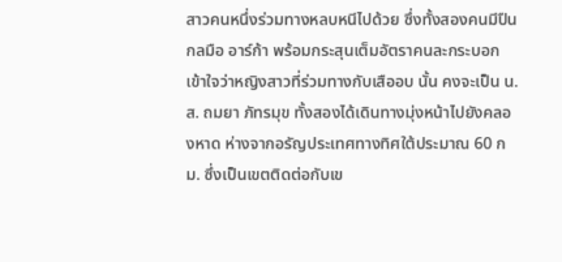สาวคนหนึ่งร่วมทางหลบหนีไปด้วย ซึ่งทั้งสองคนมีปืนกลมือ อาร์ก้า พร้อมกระสุนเต็มอัตราคนละกระบอก เข้าใจว่าหญิงสาวที่ร่วมทางกับเสืออบ นั้น คงจะเป็น น.ส. ถมยา ภัทรมุข ทั้งสองได้เดินทางมุ่งหน้าไปยังคลองหาด ห่างจากอรัญประเทศทางทิศใต้ประมาณ 60 กม. ซึ่งเป็นเขตติดต่อกับเข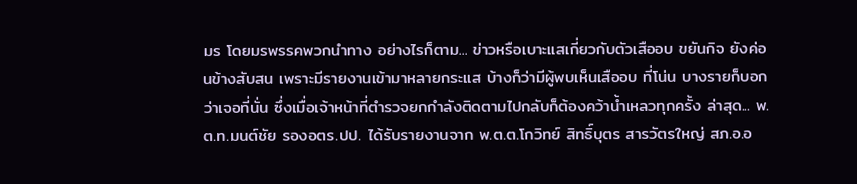มร โดยมรพรรคพวกนำทาง อย่างไรก็ตาม... ข่าวหรือเบาะแสเกี่ยวกับตัวเสืออบ ขยันกิจ ยังค่อนข้างสับสน เพราะมีรายงานเข้ามาหลายกระแส บ้างก็ว่ามีผู้พบเห็นเสืออบ ที่โน่น บางรายก็บอกว่าเจอที่นั่น ซึ่งเมื่อเจ้าหน้าที่ตำรวจยกกำลังติดตามไปกลับก็ต้องคว้าน้ำเหลวทุกครั้ง ล่าสุด... พ.ต.ท.มนต์ชัย รองอตร.ปป. ได้รับรายงานจาก พ.ต.ต.โกวิทย์ สิทธิ์บุตร สารวัตรใหญ่ สภ.อ.อ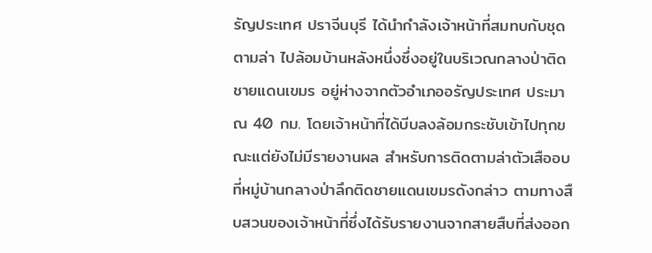รัญประเทศ ปราจีนบุรี ได้นำกำลังเจ้าหน้าที่สมทบกับชุดตามล่า ไปล้อมบ้านหลังหนึ่งซึ่งอยู่ในบริเวณกลางป่าติดชายแดนเขมร อยู่ห่างจากตัวอำเภออรัญประเทศ ประมาณ 40 กม. โดยเจ้าหน้าที่ได้บีบลงล้อมกระชับเข้าไปทุกขณะแต่ยังไม่มีรายงานผล สำหรับการติดตามล่าตัวเสืออบที่หมู่บ้านกลางป่าลึกติดชายแดนเขมรดังกล่าว ตามทางสืบสวนของเจ้าหน้าที่ซึ่งได้รับรายงานจากสายสืบที่ส่งออก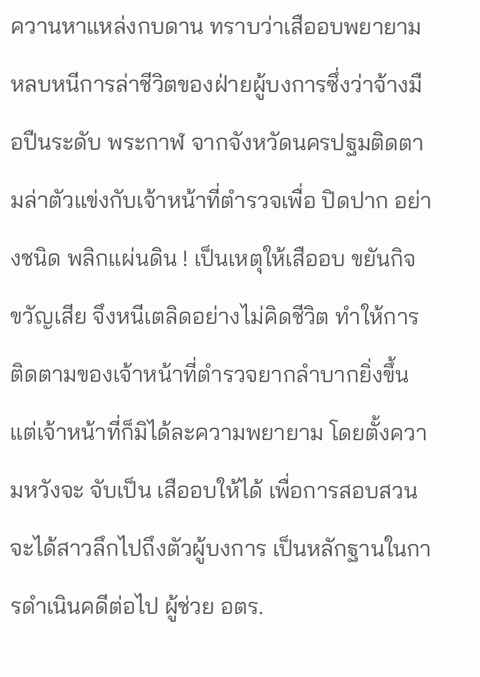ควานหาแหล่งกบดาน ทราบว่าเสืออบพยายามหลบหนีการล่าชีวิตของฝ่ายผู้บงการซึ่งว่าจ้างมือปืนระดับ พระกาฬ จากจังหวัดนครปฐมติดตามล่าตัวแข่งกับเจ้าหน้าที่ตำรวจเพื่อ ปิดปาก อย่างชนิด พลิกแผ่นดิน ! เป็นเหตุให้เสืออบ ขยันกิจ ขวัญเสีย จึงหนีเตลิดอย่างไม่คิดชีวิต ทำให้การติดตามของเจ้าหน้าที่ตำรวจยากลำบากยิ่งขึ้น แต่เจ้าหน้าที่ก็มิได้ละความพยายาม โดยตั้งความหวังจะ จับเป็น เสืออบให้ได้ เพื่อการสอบสวนจะได้สาวลึกไปถึงตัวผู้บงการ เป็นหลักฐานในการดำเนินคดีต่อไป ผู้ช่วย อตร.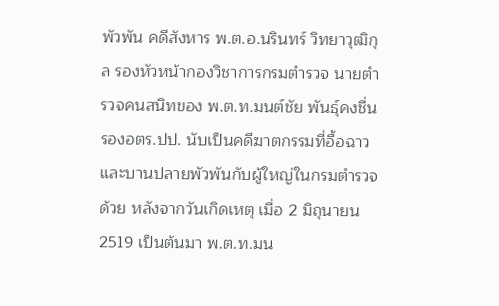พัวพัน คดีสังหาร พ.ต.อ.นรินทร์ วิทยาวุฒิกุล รองหัวหน้ากองวิชาการกรมตำรวจ นายตำรวจคนสนิทของ พ.ต.ท.มนต์ชัย พันธุ์คงชื่น รองอตร.ปป. นับเป็นคดีฆาตกรรมที่อื้อฉาวและบานปลายพัวพันกับผู้ใหญ่ในกรมตำรวจด้วย หลังจากวันเกิดเหตุ เมื่อ 2 มิถุนายน 2519 เป็นต้นมา พ.ต.ท.มน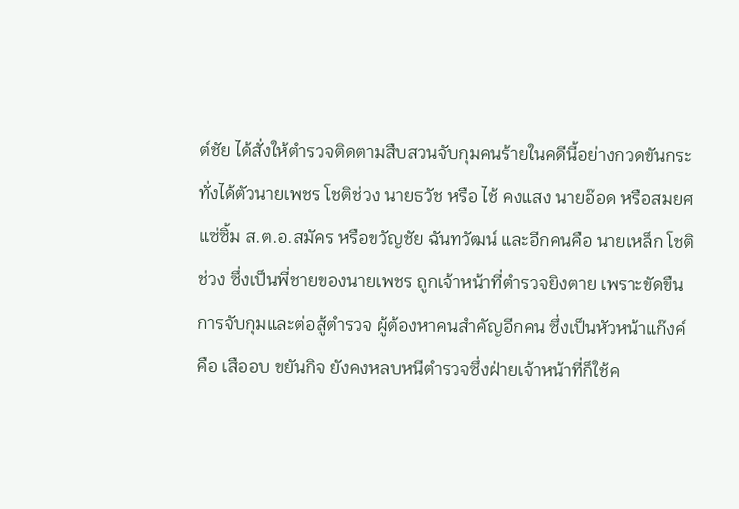ต์ชัย ได้สั่งให้ตำรวจติดตามสืบสวนจับกุมคนร้ายในคดีนี้อย่างกวดขันกระทั่งได้ตัวนายเพชร โชติช่วง นายธวัช หรือ ไช้ คงแสง นายอ๊อด หรือสมยศ แซ่ซิ้ม ส.ต.อ.สมัคร หรือขวัญชัย ฉันทวัฒน์ และอีกคนคือ นายเหล็ก โชติช่วง ซึ่งเป็นพี่ชายของนายเพชร ถูกเจ้าหน้าที่ตำรวจยิงตาย เพราะขัดขืนการจับกุมและต่อสู้ตำรวจ ผู้ต้องหาคนสำคัญอีกคน ซึ่งเป็นหัวหน้าแก๊งค์ คือ เสืออบ ขยันกิจ ยังคงหลบหนีตำรวจซึ่งฝ่ายเจ้าหน้าที่ก็ใช้ค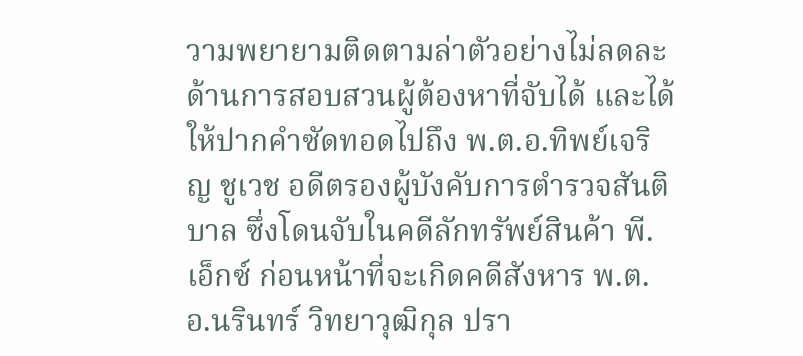วามพยายามติดตามล่าตัวอย่างไม่ลดละ ด้านการสอบสวนผู้ต้องหาที่จับได้ และได้ให้ปากคำซัดทอดไปถึง พ.ต.อ.ทิพย์เจริญ ชูเวช อดีตรองผู้บังคับการตำรวจสันติบาล ซึ่งโดนจับในคดีลักทรัพย์สินค้า พี.เอ็กซ์ ก่อนหน้าที่จะเกิดคดีสังหาร พ.ต.อ.นรินทร์ วิทยาวุฒิกุล ปรา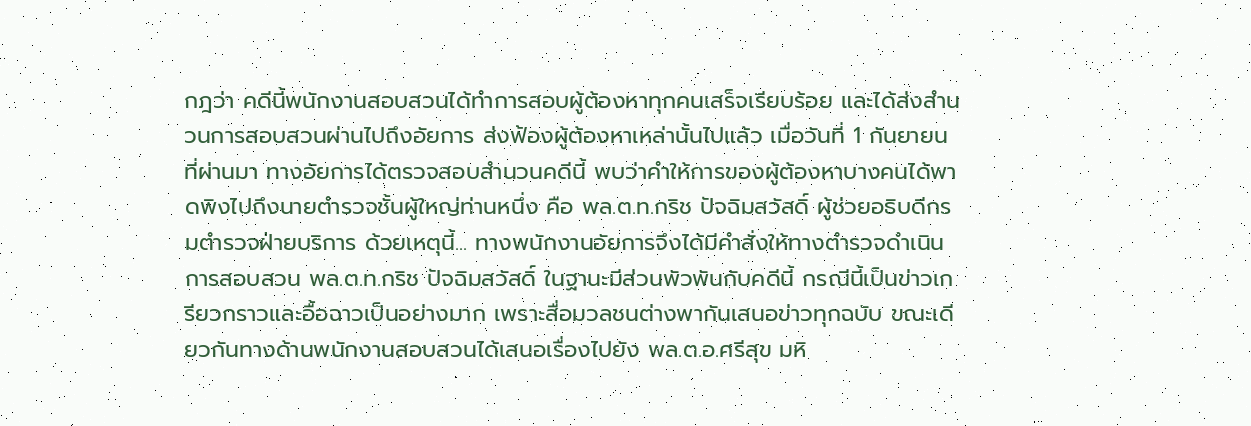กฎว่า คดีนี้พนักงานสอบสวนได้ทำการสอบผู้ต้องหาทุกคนเสร็จเรียบร้อย และได้ส่งสำนวนการสอบสวนผ่านไปถึงอัยการ ส่งฟ้องผู้ต้องหาเหล่านั้นไปแล้ว เมื่อวันที่ 1 กันยายน ที่ผ่านมา ทางอัยการได้ตรวจสอบสำนวนคดีนี้ พบว่าคำให้การของผู้ต้องหาบางคนได้พาดพิงไปถึงนายตำรวจชั้นผู้ใหญ่ท่านหนึ่ง คือ พล.ต.ท.กริช ปัจฉิมสวัสดิ์ ผู้ช่วยอธิบดีกรมตำรวจฝ่ายบริการ ด้วยเหตุนี้... ทางพนักงานอัยการจึงได้มีคำสั่งให้ทางตำรวจดำเนินการสอบสวน พล.ต.ท.กริช ปัจฉิมสวัสดิ์ ในฐานะมีส่วนพัวพันกับคดีนี้ กรณีนี้เป็นข่าวเกรียวกราวและอื้อฉาวเป็นอย่างมาก เพราะสื่อมวลชนต่างพากันเสนอข่าวทุกฉบับ ขณะเดียวกันทางด้านพนักงานสอบสวนได้เสนอเรื่องไปยัง พล.ต.อ.ศรีสุข มหิ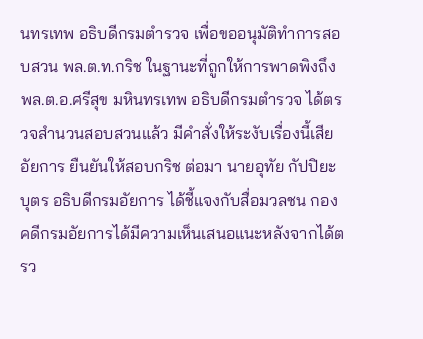นทรเทพ อธิบดีกรมตำรวจ เพื่อขออนุมัติทำการสอบสวน พล.ต.ท.กริช ในฐานะที่ถูกให้การพาดพิงถึง พล.ต.อ.ศรีสุข มหินทรเทพ อธิบดีกรมตำรวจ ได้ตรวจสำนวนสอบสวนแล้ว มีคำสั่งให้ระงับเรื่องนี้เสีย อัยการ ยืนยันให้สอบกริช ต่อมา นายอุทัย กัปปิยะบุตร อธิบดีกรมอัยการ ได้ชี้แจงกับสื่อมวลชน กองคดีกรมอัยการได้มีความเห็นเสนอแนะหลังจากได้ตรว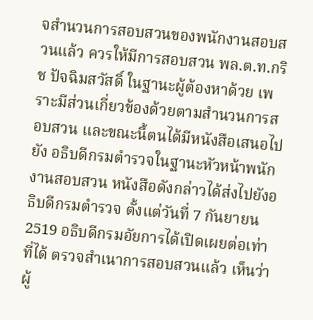จสำนวนการสอบสวนของพนักงานสอบสวนแล้ว ควรให้มีการสอบสวน พล.ต.ท.กริช ปัจฉิมสวัสดิ์ ในฐานะผู้ต้องหาด้วย เพราะมีส่วนเกี่ยวข้องด้วยตามสำนวนการสอบสวน และขณะนี้ตนได้มีหนังสือเสนอไปยัง อธิบดีกรมตำรวจในฐานะหัวหน้าพนักงานสอบสวน หนังสือดังกล่าวได้ส่งไปยังอธิบดีกรมตำรวจ ตั้งแต่วันที่ 7 กันยายน 2519 อธิบดีกรมอัยการได้เปิดเผยต่อเท่าที่ได้ ตรวจสำเนาการสอบสวนแล้ว เห็นว่าผู้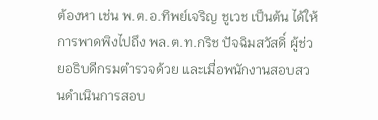ต้องหา เช่น พ.ต.อ.ทิพย์เจริญ ชูเวช เป็นต้น ได้ให้การพาดพิงไปถึง พล.ต.ท.กริช ปัจฉิมสวัสดิ์ ผู้ช่วยอธิบดีกรมตำรวจด้วย และเมื่อพนักงานสอบสวนดำเนินการสอบ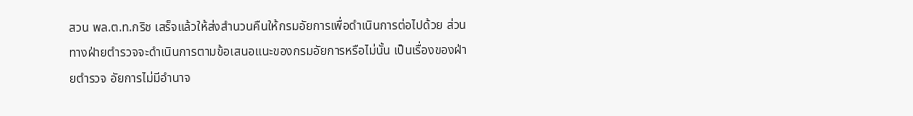สวน พล.ต.ท.กริช เสร็จแล้วให้ส่งสำนวนคืนให้กรมอัยการเพื่อดำเนินการต่อไปด้วย ส่วนทางฝ่ายตำรวจจะดำเนินการตามข้อเสนอแนะของกรมอัยการหรือไม่นั้น เป็นเรื่องของฝ่ายตำรวจ อัยการไม่มีอำนาจ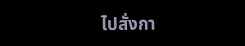ไปสั่งกา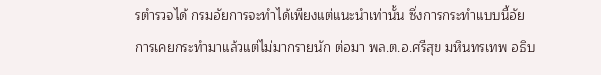รตำรวจได้ กรมอัยการจะทำได้เพียงแต่แนะนำเท่านั้น ซึ่งการกระทำแบบนี้อัยการเคยกระทำมาแล้วแต่ไม่มากรายนัก ต่อมา พล.ต.อ.ศรีสุข มหินทรเทพ อธิบ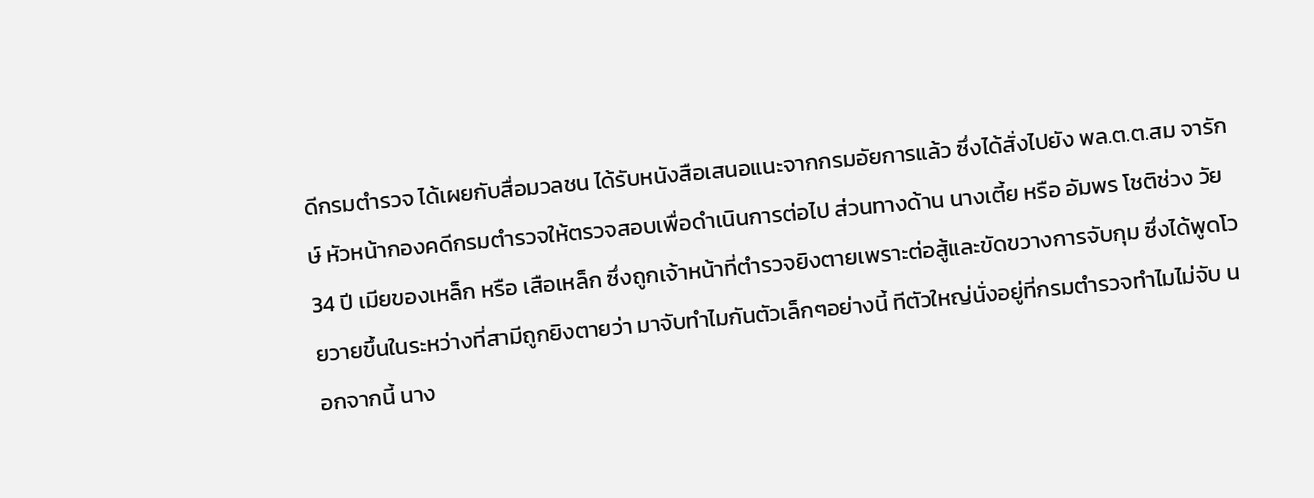ดีกรมตำรวจ ได้เผยกับสื่อมวลชน ได้รับหนังสือเสนอแนะจากกรมอัยการแล้ว ซึ่งได้สั่งไปยัง พล.ต.ต.สม จารักษ์ หัวหน้ากองคดีกรมตำรวจให้ตรวจสอบเพื่อดำเนินการต่อไป ส่วนทางด้าน นางเตี้ย หรือ อัมพร โชติช่วง วัย 34 ปี เมียของเหล็ก หรือ เสือเหล็ก ซึ่งถูกเจ้าหน้าที่ตำรวจยิงตายเพราะต่อสู้และขัดขวางการจับกุม ซึ่งได้พูดโวยวายขึ้นในระหว่างที่สามีถูกยิงตายว่า มาจับทำไมกันตัวเล็กๆอย่างนี้ ทีตัวใหญ่นั่งอยู่ที่กรมตำรวจทำไมไม่จับ นอกจากนี้ นาง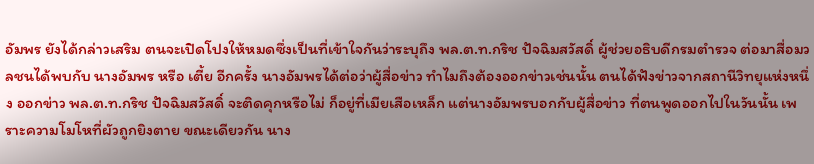อัมพร ยังได้กล่าวเสริม ตนจะเปิดโปงให้หมดซึ่งเป็นที่เข้าใจกันว่าระบุถึง พล.ต.ท.กริช ปัจฉิมสวัสดิ์ ผู้ช่วยอธิบดีกรมตำรวจ ต่อมาสื่อมวลชนได้พบกับ นางอัมพร หรือ เตี้ย อีกครั้ง นางอัมพรได้ต่อว่าผู้สื่อข่าว ทำไมถึงต้องออกข่าวเช่นนั้น ตนได้ฟังข่าวจากสถานีวิทยุแห่งหนึ่ง ออกข่าว พล.ต.ท.กริช ปัจฉิมสวัสดิ์ จะติดคุกหรือไม่ ก็อยู่ที่เมียเสือเหล็ก แต่นางอัมพรบอกกับผู้สื่อข่าว ที่ตนพูดออกไปในวันนั้น เพราะความโมโหที่ผัวถูกยิงตาย ขณะเดียวกัน นาง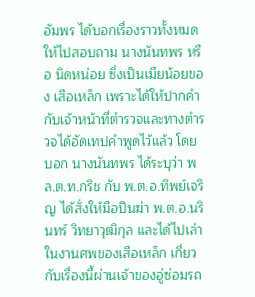อัมพร ได้บอกเรื่องราวทั้งหมดให้ไปสอบถาม นางนันทพร หรือ นิดหน่อย ซึ่งเป็นเมียน้อยของ เสือเหล็ก เพราะได้ให้ปากคำกับเจ้าหน้าที่ตำรวจและทางตำรวจได้อัดเทปคำพูดไว้แล้ว โดยบอก นางนันทพร ได้ระบุว่า พล.ต.ท.กริช กับ พ.ต.อ.ทิพย์เจริญ ได้สั่งให้มือปืนฆ่า พ.ต.อ.นรินทร์ วิทยาวุฒิกุล และได้ไปเล่าในงานศพของเสือเหล็ก เกี่ยวกับเรื่องนี้ผ่านเจ้าของอู่ซ่อมรถ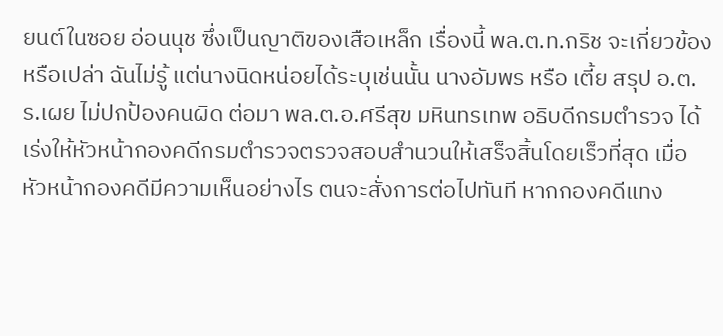ยนต์ในซอย อ่อนนุช ซึ่งเป็นญาติของเสือเหล็ก เรื่องนี้ พล.ต.ท.กริช จะเกี่ยวข้องหรือเปล่า ฉันไม่รู้ แต่นางนิดหน่อยได้ระบุเช่นนั้น นางอัมพร หรือ เตี้ย สรุป อ.ต.ร.เผย ไม่ปกป้องคนผิด ต่อมา พล.ต.อ.ศรีสุข มหินทรเทพ อธิบดีกรมตำรวจ ได้เร่งให้หัวหน้ากองคดีกรมตำรวจตรวจสอบสำนวนให้เสร็จสิ้นโดยเร็วที่สุด เมื่อหัวหน้ากองคดีมีความเห็นอย่างไร ตนจะสั่งการต่อไปทันที หากกองคดีแทง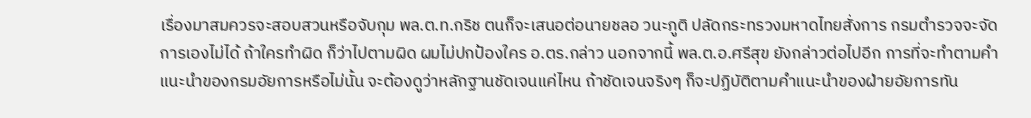เรื่องมาสมควรจะสอบสวนหรือจับกุม พล.ต.ท.กริช ตนก็จะเสนอต่อนายชลอ วนะภูติ ปลัดกระทรวงมหาดไทยสั่งการ กรมตำรวจจะจัดการเองไม่ได้ ถ้าใครทำผิด ก็ว่าไปตามผิด ผมไม่ปกป้องใคร อ.ตร.กล่าว นอกจากนี้ พล.ต.อ.ศรีสุข ยังกล่าวต่อไปอีก การที่จะทำตามคำแนะนำของกรมอัยการหรือไม่นั้น จะต้องดูว่าหลักฐานชัดเจนแค่ไหน ถ้าชัดเจนจริงๆ ก็จะปฏิบัติตามคำแนะนำของฝ่ายอัยการทัน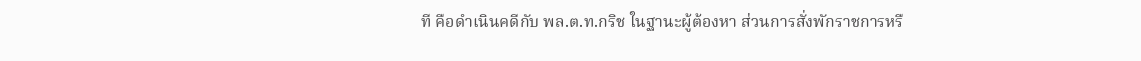ที คือดำเนินคดีกับ พล.ต.ท.กริช ในฐานะผู้ต้องหา ส่วนการสั่งพักราชการหรื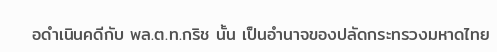อดำเนินคดีกับ พล.ต.ท.กริช นั้น เป็นอำนาจของปลัดกระทรวงมหาดไทย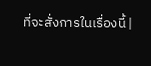ที่จะสั่งการในเรื่องนี้ |